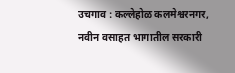उचगाव : कल्लेहोळ कलमेश्वरनगर, नवीन वसाहत भागातील सरकारी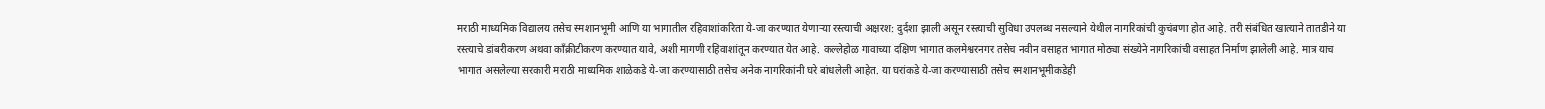मराठी माध्यमिक विद्यालय तसेच स्मशानभूमी आणि या भागातील रहिवाशांकरिता ये-जा करण्यात येणाऱ्या रस्त्याची अक्षरश: दुर्दशा झाली असून रस्त्याची सुविधा उपलब्ध नसल्याने येथील नागरिकांची कुचंबणा होत आहे. तरी संबंधित खात्याने तातडीने या रस्त्याचे डांबरीकरण अथवा काँक्रीटीकरण करण्यात यावे, अशी मागणी रहिवाशांतून करण्यात येत आहे. कल्लेहोळ गावाच्या दक्षिण भागात कलमेश्वरनगर तसेच नवीन वसाहत भागात मोठ्या संख्येने नागरिकांची वसाहत निर्माण झालेली आहे. मात्र याच भागात असलेल्या सरकारी मराठी माध्यमिक शाळेकडे ये-जा करण्यासाठी तसेच अनेक नागरिकांनी घरे बांधलेली आहेत. या घरांकडे ये-जा करण्यासाठी तसेच स्मशानभूमीकडेही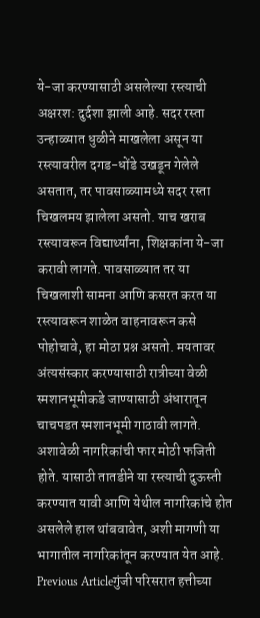ये-जा करण्यासाठी असलेल्या रस्त्याची अक्षरश: दुर्दशा झाली आहे. सदर रस्ता उन्हाळ्यात धुळीने माखलेला असून या रस्त्यावरील दगड-धोंडे उखडून गेलेले असतात, तर पावसाळ्यामध्ये सदर रस्ता चिखलमय झालेला असतो. याच खराब रस्त्यावरून विद्यार्थ्यांना, शिक्षकांना ये-जा करावी लागते. पावसाळ्यात तर या चिखलाशी सामना आणि कसरत करत या रस्त्यावरून शाळेत वाहनावरून कसे पोहोचावे, हा मोठा प्रश्न असतो. मयतावर अंत्यसंस्कार करण्यासाठी रात्रीच्या वेळी स्मशानभूमीकडे जाण्यासाठी अंधारातून चाचपडत स्मशानभूमी गाठावी लागते. अशावेळी नागरिकांची फार मोठी फजिती होते. यासाठी तातडीने या रस्त्याची दुऊस्ती करण्यात यावी आणि येथील नागरिकांचे होत असलेले हाल थांबवावेत, अशी मागणी या भागातील नागरिकांतून करण्यात येत आहे.
Previous Articleगुंजी परिसरात हत्तीच्या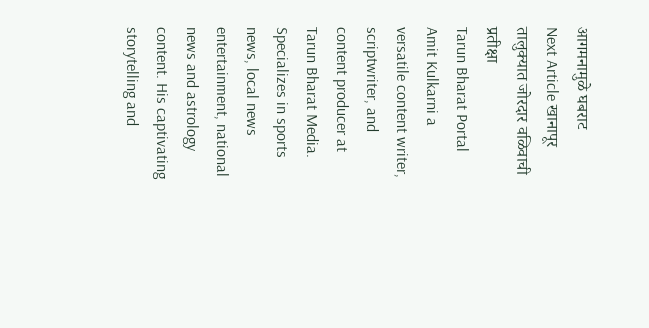आगमनामुळे घबराट
Next Article खानापूर तालुक्यात जोरदार वळिवाची प्रतीक्षा
Tarun Bharat Portal
Amit Kulkarni a versatile content writer, scriptwriter, and content producer at Tarun Bharat Media. Specializes in sports news, local news entertainment, national news and astrology content. His captivating storytelling and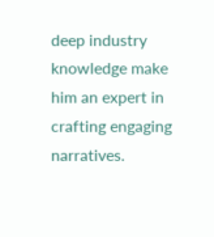deep industry knowledge make him an expert in crafting engaging narratives.